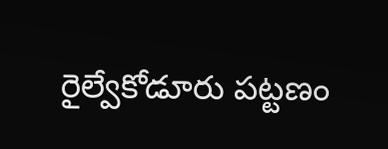రైల్వేకోడూరు పట్టణం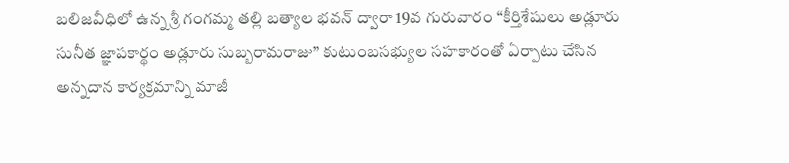బలిజవీధిలో ఉన్న శ్రీ గంగమ్మ తల్లి బత్యాల భవన్ ద్వారా 19వ గురువారం “కీర్తిశేషులు అడ్లూరు సునీత జ్ఞాపకార్థం అడ్లూరు సుబ్బరామరాజు” కుటుంబసభ్యుల సహకారంతో ఏర్పాటు చేసిన అన్నదాన కార్యక్రమాన్ని మాజీ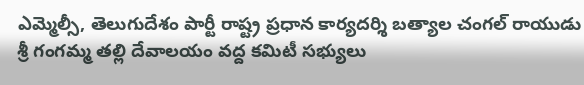ఎమ్మెల్సీ, తెలుగుదేశం పార్టీ రాష్ట్ర ప్రధాన కార్యదర్శి బత్యాల చంగల్ రాయుడు శ్రీ గంగమ్మ తల్లి దేవాలయం వద్ద కమిటీ సభ్యులు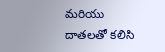మరియు దాతలతో కలిసి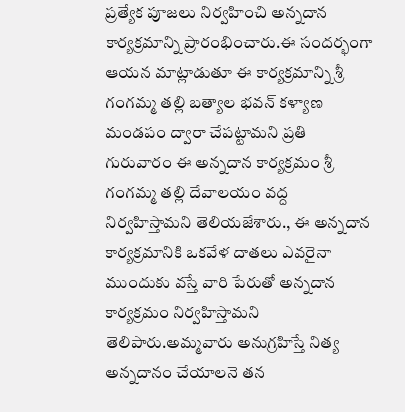ప్రత్యేక పూజలు నిర్వహించి అన్నదాన కార్యక్రమాన్ని ప్రారంభించారు.ఈ సందర్భంగా ఆయన మాట్లాడుతూ ఈ కార్యక్రమాన్ని శ్రీ గంగమ్మ తల్లి బత్యాల భవన్ కళ్యాణ మండపం ద్వారా చేపట్టామని ప్రతి గురువారం ఈ అన్నదాన కార్యక్రమం శ్రీ గంగమ్మ తల్లి దేవాలయం వద్ద నిర్వహిస్తామని తెలియజేశారు., ఈ అన్నదాన కార్యక్రమానికి ఒకవేళ దాతలు ఎవరైనా ముందుకు వస్తే వారి పేరుతో అన్నదాన కార్యక్రమం నిర్వహిస్తామని తెలిపారు.అమ్మవారు అనుగ్రహిస్తే నిత్య అన్నదానం చేయాలనె తన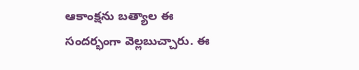ఆకాంక్షను బత్యాల ఈ సందర్భంగా వెల్లబుచ్చారు. ఈ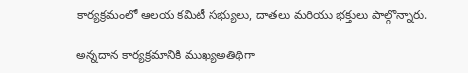కార్యక్రమంలో ఆలయ కమిటీ సభ్యులు, దాతలు మరియు భక్తులు పాల్గొన్నారు.

అన్నదాన కార్యక్రమానికి ముఖ్యఅతిథిగా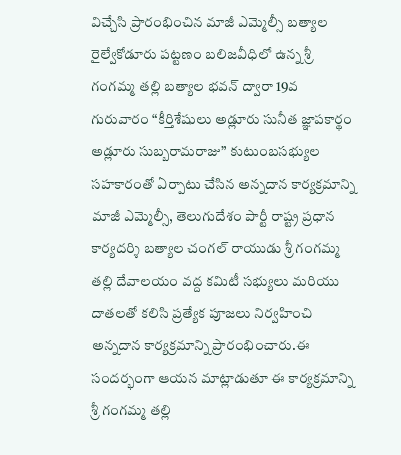విచ్చేసి ప్రారంభించిన మాజీ ఎమ్మెల్సీ బత్యాల
రైల్వేకోడూరు పట్టణం బలిజవీధిలో ఉన్న శ్రీ గంగమ్మ తల్లి బత్యాల భవన్ ద్వారా 19వ గురువారం “కీర్తిశేషులు అడ్లూరు సునీత జ్ఞాపకార్థం అడ్లూరు సుబ్బరామరాజు” కుటుంబసభ్యుల సహకారంతో ఏర్పాటు చేసిన అన్నదాన కార్యక్రమాన్ని మాజీ ఎమ్మెల్సీ, తెలుగుదేశం పార్టీ రాష్ట్ర ప్రధాన కార్యదర్శి బత్యాల చంగల్ రాయుడు శ్రీ గంగమ్మ తల్లి దేవాలయం వద్ద కమిటీ సభ్యులు మరియు దాతలతో కలిసి ప్రత్యేక పూజలు నిర్వహించి అన్నదాన కార్యక్రమాన్ని ప్రారంభించారు.ఈ సందర్భంగా ఆయన మాట్లాడుతూ ఈ కార్యక్రమాన్ని శ్రీ గంగమ్మ తల్లి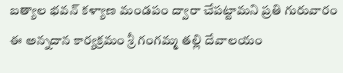బత్యాల భవన్ కళ్యాణ మండపం ద్వారా చేపట్టామని ప్రతి గురువారం ఈ అన్నదాన కార్యక్రమం శ్రీ గంగమ్మ తల్లి దేవాలయం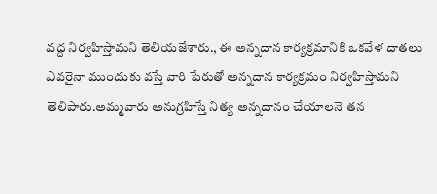వద్ద నిర్వహిస్తామని తెలియజేశారు., ఈ అన్నదాన కార్యక్రమానికి ఒకవేళ దాతలు ఎవరైనా ముందుకు వస్తే వారి పేరుతో అన్నదాన కార్యక్రమం నిర్వహిస్తామని తెలిపారు.అమ్మవారు అనుగ్రహిస్తే నిత్య అన్నదానం చేయాలనె తన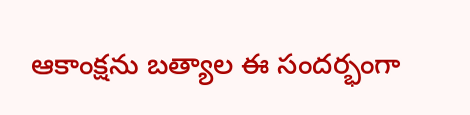ఆకాంక్షను బత్యాల ఈ సందర్భంగా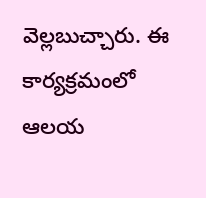వెల్లబుచ్చారు. ఈ కార్యక్రమంలో ఆలయ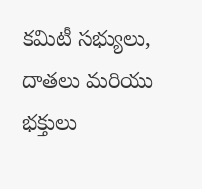కమిటీ సభ్యులు, దాతలు మరియు భక్తులు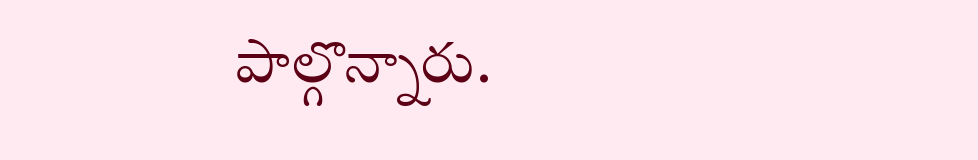పాల్గొన్నారు.